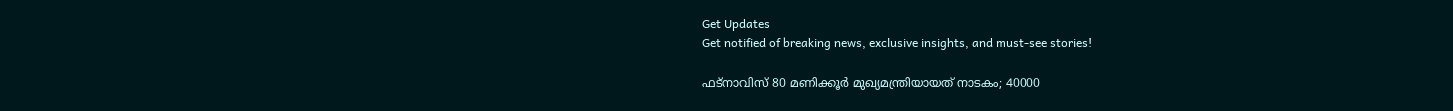Get Updates
Get notified of breaking news, exclusive insights, and must-see stories!

ഫട്‌നാവിസ് 80 മണിക്കൂര്‍ മുഖ്യമന്ത്രിയായത് നാടകം; 40000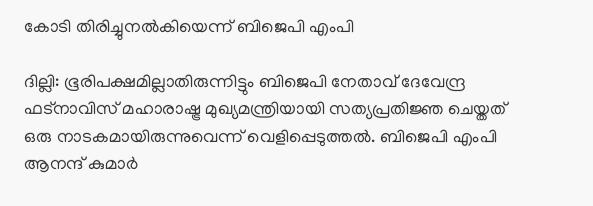കോടി തിരിച്ചുനല്‍കിയെന്ന് ബിജെപി എംപി

ദില്ലി: ഭൂരിപക്ഷമില്ലാതിരുന്നിട്ടും ബിജെപി നേതാവ് ദേവേന്ദ്ര ഫട്‌നാവിസ് മഹാരാഷ്ട്ര മുഖ്യമന്ത്രിയായി സത്യപ്രതിജ്ഞ ചെയ്തത് ഒരു നാടകമായിരുന്നുവെന്ന് വെളിപ്പെടുത്തല്‍. ബിജെപി എംപി ആനന്ദ് കുമാര്‍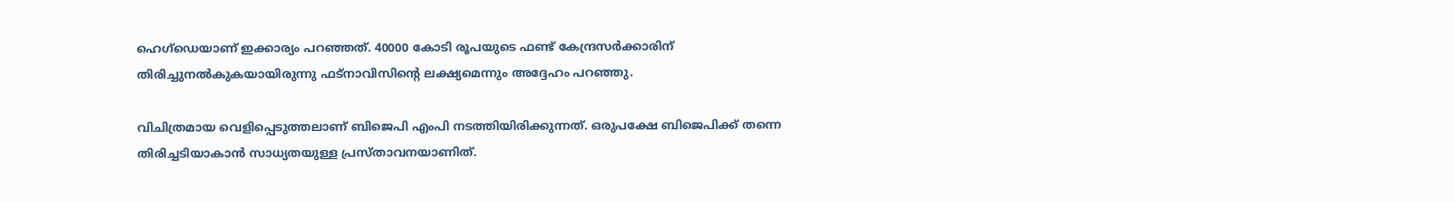ഹെഗ്‌ഡെയാണ് ഇക്കാര്യം പറഞ്ഞത്. 40000 കോടി രൂപയുടെ ഫണ്ട് കേന്ദ്രസര്‍ക്കാരിന് തിരിച്ചുനല്‍കുകയായിരുന്നു ഫട്‌നാവിസിന്റെ ലക്ഷ്യമെന്നും അദ്ദേഹം പറഞ്ഞു.

വിചിത്രമായ വെളിപ്പെടുത്തലാണ് ബിജെപി എംപി നടത്തിയിരിക്കുന്നത്. ഒരുപക്ഷേ ബിജെപിക്ക് തന്നെ തിരിച്ചടിയാകാന്‍ സാധ്യതയുള്ള പ്രസ്താവനയാണിത്.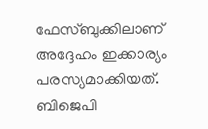ഫേസ്ബുക്കിലാണ് അദ്ദേഹം ഇക്കാര്യം പരസ്യമാക്കിയത്. ബിജെപി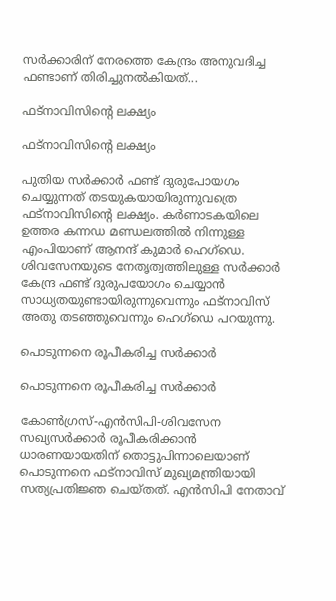സര്‍ക്കാരിന് നേരത്തെ കേന്ദ്രം അനുവദിച്ച ഫണ്ടാണ് തിരിച്ചുനല്‍കിയത്...

ഫട്‌നാവിസിന്റെ ലക്ഷ്യം

ഫട്‌നാവിസിന്റെ ലക്ഷ്യം

പുതിയ സര്‍ക്കാര്‍ ഫണ്ട് ദുരുപോയഗം ചെയ്യുന്നത് തടയുകയായിരുന്നുവത്രെ ഫട്‌നാവിസിന്റെ ലക്ഷ്യം. കര്‍ണാടകയിലെ ഉത്തര കന്നഡ മണ്ഡലത്തില്‍ നിന്നുള്ള എംപിയാണ് ആനന്ദ് കുമാര്‍ ഹെഗ്‌ഡെ. ശിവസേനയുടെ നേതൃത്വത്തിലുള്ള സര്‍ക്കാര്‍ കേന്ദ്ര ഫണ്ട് ദുരുപയോഗം ചെയ്യാന്‍ സാധ്യതയുണ്ടായിരുന്നുവെന്നും ഫട്‌നാവിസ് അതു തടഞ്ഞുവെന്നും ഹെഗ്‌ഡെ പറയുന്നു.

പൊടുന്നനെ രൂപീകരിച്ച സര്‍ക്കാര്‍

പൊടുന്നനെ രൂപീകരിച്ച സര്‍ക്കാര്‍

കോണ്‍ഗ്രസ്-എന്‍സിപി-ശിവസേന സഖ്യസര്‍ക്കാര്‍ രൂപീകരിക്കാന്‍ ധാരണയായതിന് തൊട്ടുപിന്നാലെയാണ് പൊടുന്നനെ ഫട്‌നാവിസ് മുഖ്യമന്ത്രിയായി സത്യപ്രതിജ്ഞ ചെയ്തത്. എന്‍സിപി നേതാവ്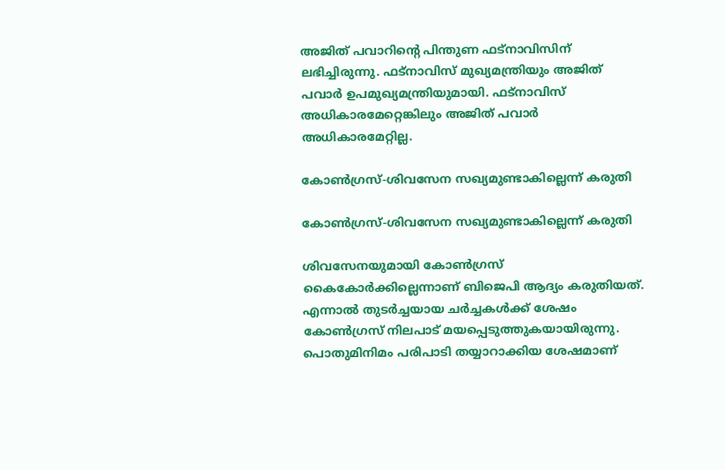അജിത് പവാറിന്റെ പിന്തുണ ഫട്‌നാവിസിന് ലഭിച്ചിരുന്നു. ഫട്‌നാവിസ് മുഖ്യമന്ത്രിയും അജിത് പവാര്‍ ഉപമുഖ്യമന്ത്രിയുമായി. ഫട്‌നാവിസ് അധികാരമേറ്റെങ്കിലും അജിത് പവാര്‍ അധികാരമേറ്റില്ല.

കോണ്‍ഗ്രസ്-ശിവസേന സഖ്യമുണ്ടാകില്ലെന്ന് കരുതി

കോണ്‍ഗ്രസ്-ശിവസേന സഖ്യമുണ്ടാകില്ലെന്ന് കരുതി

ശിവസേനയുമായി കോണ്‍ഗ്രസ് കൈകോര്‍ക്കില്ലെന്നാണ് ബിജെപി ആദ്യം കരുതിയത്. എന്നാല്‍ തുടര്‍ച്ചയായ ചര്‍ച്ചകള്‍ക്ക് ശേഷം കോണ്‍ഗ്രസ് നിലപാട് മയപ്പെടുത്തുകയായിരുന്നു. പൊതുമിനിമം പരിപാടി തയ്യാറാക്കിയ ശേഷമാണ്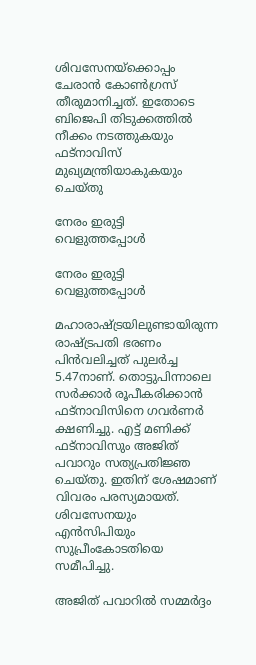ശിവസേനയ്‌ക്കൊപ്പം ചേരാന്‍ കോണ്‍ഗ്രസ് തീരുമാനിച്ചത്. ഇതോടെ ബിജെപി തിടുക്കത്തില്‍ നീക്കം നടത്തുകയും ഫട്‌നാവിസ് മുഖ്യമന്ത്രിയാകുകയും ചെയ്തു

നേരം ഇരുട്ടി വെളുത്തപ്പോള്‍

നേരം ഇരുട്ടി വെളുത്തപ്പോള്‍

മഹാരാഷ്ട്രയിലുണ്ടായിരുന്ന രാഷ്ട്രപതി ഭരണം പിന്‍വലിച്ചത് പുലര്‍ച്ച 5.47നാണ്. തൊട്ടുപിന്നാലെ സര്‍ക്കാര്‍ രൂപീകരിക്കാന്‍ ഫട്‌നാവിസിനെ ഗവര്‍ണര്‍ ക്ഷണിച്ചു. എട്ട് മണിക്ക് ഫട്‌നാവിസും അജിത് പവാറും സത്യപ്രതിജ്ഞ ചെയ്തു. ഇതിന് ശേഷമാണ് വിവരം പരസ്യമായത്. ശിവസേനയും എന്‍സിപിയും സുപ്രീംകോടതിയെ സമീപിച്ചു.

അജിത് പവാറില്‍ സമ്മര്‍ദ്ദം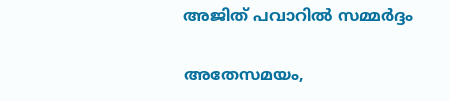അജിത് പവാറില്‍ സമ്മര്‍ദ്ദം

അതേസമയം,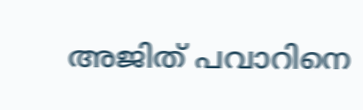അജിത് പവാറിനെ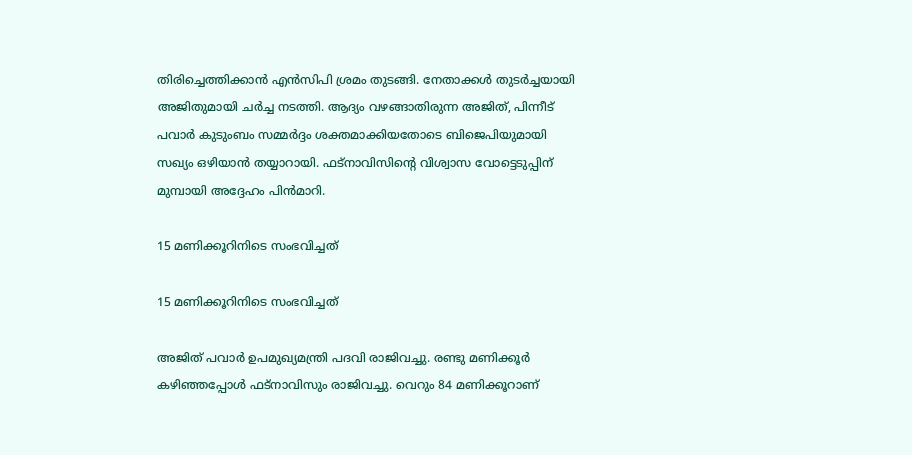തിരിച്ചെത്തിക്കാന്‍ എന്‍സിപി ശ്രമം തുടങ്ങി. നേതാക്കള്‍ തുടര്‍ച്ചയായി അജിതുമായി ചര്‍ച്ച നടത്തി. ആദ്യം വഴങ്ങാതിരുന്ന അജിത്, പിന്നീട് പവാര്‍ കുടുംബം സമ്മര്‍ദ്ദം ശക്തമാക്കിയതോടെ ബിജെപിയുമായി സഖ്യം ഒഴിയാന്‍ തയ്യാറായി. ഫട്‌നാവിസിന്റെ വിശ്വാസ വോട്ടെടുപ്പിന് മുമ്പായി അദ്ദേഹം പിന്‍മാറി.

15 മണിക്കൂറിനിടെ സംഭവിച്ചത്

15 മണിക്കൂറിനിടെ സംഭവിച്ചത്

അജിത് പവാര്‍ ഉപമുഖ്യമന്ത്രി പദവി രാജിവച്ചു. രണ്ടു മണിക്കൂര്‍ കഴിഞ്ഞപ്പോള്‍ ഫട്‌നാവിസും രാജിവച്ചു. വെറും 84 മണിക്കൂറാണ്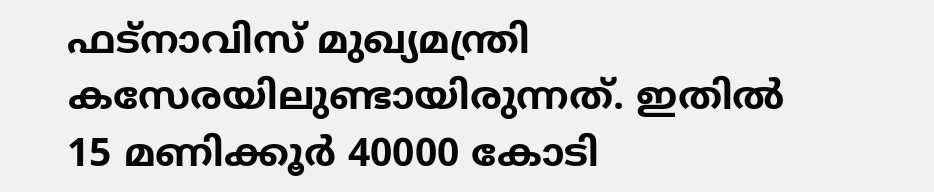ഫട്‌നാവിസ് മുഖ്യമന്ത്രി കസേരയിലുണ്ടായിരുന്നത്. ഇതില്‍ 15 മണിക്കൂര്‍ 40000 കോടി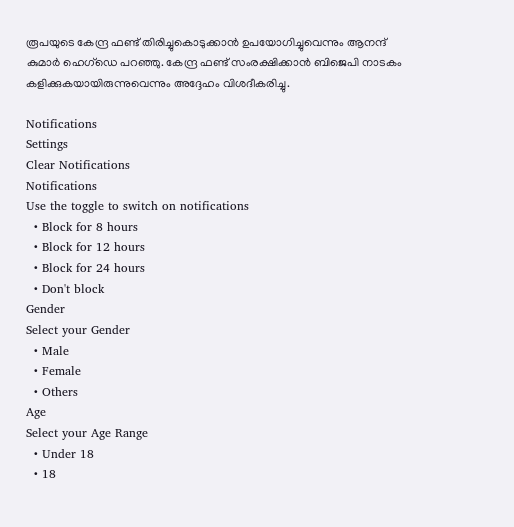രൂപയുടെ കേന്ദ്ര ഫണ്ട് തിരിച്ചുകൊടുക്കാന്‍ ഉപയോഗിച്ചുവെന്നും ആനന്ദ് കുമാര്‍ ഹെഗ്‌ഡെ പറഞ്ഞു. കേന്ദ്ര ഫണ്ട് സംരക്ഷിക്കാന്‍ ബിജെപി നാടകം കളിക്കുകയായിരുന്നുവെന്നും അദ്ദേഹം വിശദീകരിച്ചു.

Notifications
Settings
Clear Notifications
Notifications
Use the toggle to switch on notifications
  • Block for 8 hours
  • Block for 12 hours
  • Block for 24 hours
  • Don't block
Gender
Select your Gender
  • Male
  • Female
  • Others
Age
Select your Age Range
  • Under 18
  • 18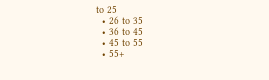to 25
  • 26 to 35
  • 36 to 45
  • 45 to 55
  • 55+